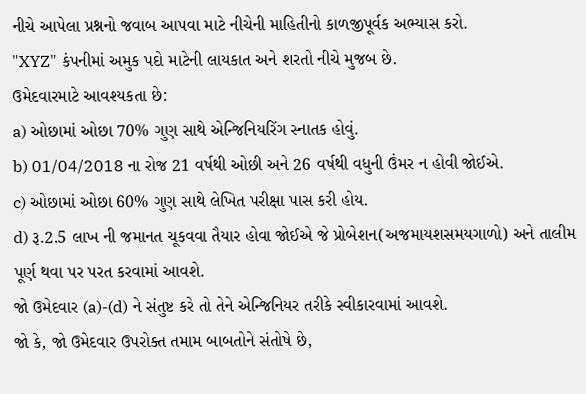નીચે આપેલા પ્રશ્નનો જવાબ આપવા માટે નીચેની માહિતીનો કાળજીપૂર્વક અભ્યાસ કરો.
"XYZ" કંપનીમાં અમુક પદો માટેની લાયકાત અને શરતો નીચે મુજબ છે.
ઉમેદવારમાટે આવશ્યકતા છે:
a) ઓછામાં ઓછા 70% ગુણ સાથે એન્જિનિયરિંગ સ્નાતક હોવું.
b) 01/04/2018 ના રોજ 21 વર્ષથી ઓછી અને 26 વર્ષથી વધુની ઉંમર ન હોવી જોઈએ.
c) ઓછામાં ઓછા 60% ગુણ સાથે લેખિત પરીક્ષા પાસ કરી હોય.
d) રૂ.2.5 લાખ ની જમાનત ચૂકવવા તૈયાર હોવા જોઈએ જે પ્રોબેશન(અજમાયશસમયગાળો) અને તાલીમ પૂર્ણ થવા પર પરત કરવામાં આવશે.
જો ઉમેદવાર (a)-(d) ને સંતુષ્ટ કરે તો તેને એન્જિનિયર તરીકે સ્વીકારવામાં આવશે.
જો કે, જો ઉમેદવાર ઉપરોક્ત તમામ બાબતોને સંતોષે છે,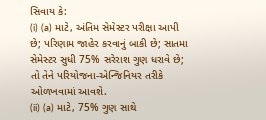સિવાય કે:
(i) (a) માટે, અંતિમ સેમેસ્ટર પરીક્ષા આપી છે; પરિણામ જાહેર કરવાનું બાકી છે; સાતમા સેમેસ્ટર સુધી 75% સરેરાશ ગુણ ધરાવે છે; તો તેને પરિયોજના-એન્જિનિયર તરીકે ઓળખવામાં આવશે.
(ii) (a) માટે, 75% ગુણ સાથે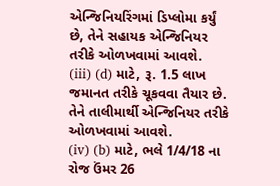એન્જિનિયરિંગમાં ડિપ્લોમા કર્યું છે, તેને સહાયક એન્જિનિયર તરીકે ઓળખવામાં આવશે.
(iii) (d) માટે, રૂ. 1.5 લાખ જમાનત તરીકે ચૂકવવા તૈયાર છે. તેને તાલીમાર્થી એન્જિનિયર તરીકે ઓળખવામાં આવશે.
(iv) (b) માટે, ભલે 1/4/18 ના રોજ ઉંમર 26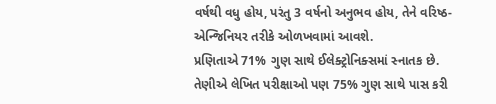વર્ષથી વધુ હોય, પરંતુ 3 વર્ષનો અનુભવ હોય, તેને વરિષ્ઠ-એન્જિનિયર તરીકે ઓળખવામાં આવશે.
પ્રણિતાએ 71% ગુણ સાથે ઈલેક્ટ્રોનિક્સમાં સ્નાતક છે. તેણીએ લેખિત પરીક્ષાઓ પણ 75% ગુણ સાથે પાસ કરી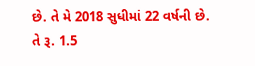છે. તે મે 2018 સુધીમાં 22 વર્ષની છે. તે રૂ. 1.5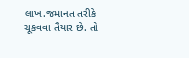લાખ.જમાનત તરીકે ચૂકવવા તૈયાર છે. તો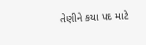તેણીને કયા પદ માટે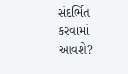સંદર્ભિત કરવામાં આવશે?